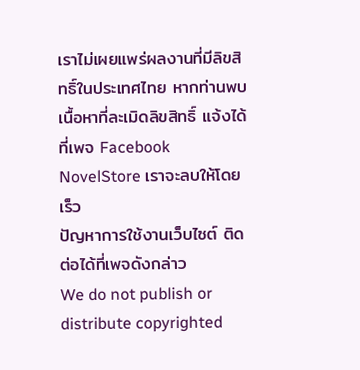เราไม่เผยแพร่ผลงานที่มีลิขสิทธิ์ในประเทศไทย หากท่านพบเนื้อหาที่ละเมิดลิขสิทธิ์ แจ้งได้ที่เพจ Facebook NovelStore เราจะลบให้โดยเร็ว
ปัญหาการใช้งานเว็บไซต์ ติดต่อได้ที่เพจดังกล่าว
We do not publish or distribute copyrighted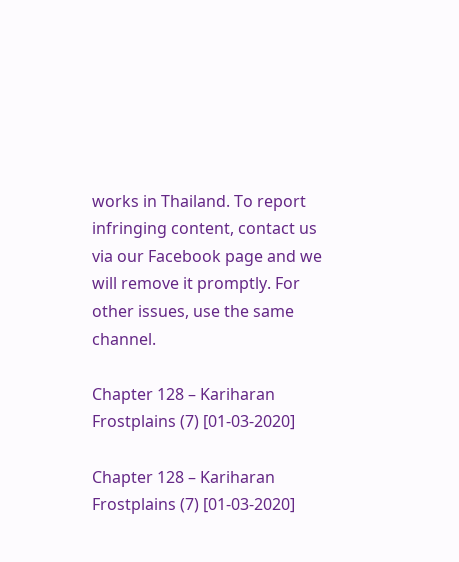works in Thailand. To report infringing content, contact us via our Facebook page and we will remove it promptly. For other issues, use the same channel.

Chapter 128 – Kariharan Frostplains (7) [01-03-2020]

Chapter 128 – Kariharan Frostplains (7) [01-03-2020]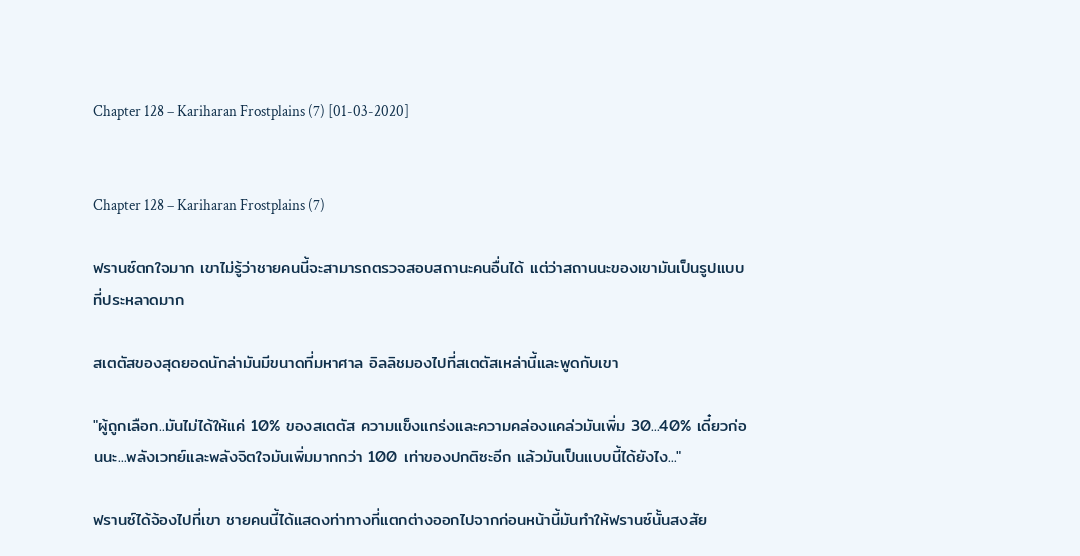Chapter 128 – Kariharan Frostplains (7) [01-03-2020]


Chapter 128 – Kariharan Frostplains (7)

ฟรานซ์ตกใจมาก เขาไม่รู้ว่าชายคนนี้จะสามารถตรวจสอบสถานะคนอื่นได้ แต่ว่าสถานนะของเขามันเป็นรูปแบบที่ประหลาดมาก

สเตตัสของสุดยอดนักล่ามันมีขนาดที่มหาศาล อิลลิชมองไปที่สเตตัสเหล่านี้และพูดกับเขา

"ผู้ถูกเลือก..มันไม่ได้ให้แค่ 10% ของสเตตัส ความแข็งแกร่งและความคล่องแคล่วมันเพิ่ม 30...40% เดี๋ยวก่อนนะ...พลังเวทย์และพลังจิตใจมันเพิ่มมากกว่า 100 เท่าของปกติซะอีก แล้วมันเป็นแบบนี้ได้ยังไง..."

ฟรานซ์ได้จ้องไปที่เขา ชายคนนี้ได้แสดงท่าทางที่แตกต่างออกไปจากก่อนหน้านี้มันทำให้ฟรานซ์นั้นสงสัย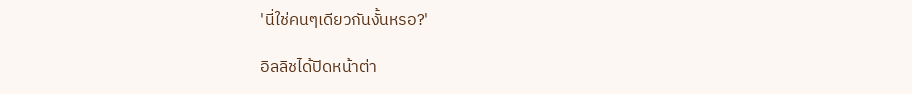'นี่ใช่คนๆเดียวกันงั้นหรอ?'

อิลลิชได้ปิดหน้าต่า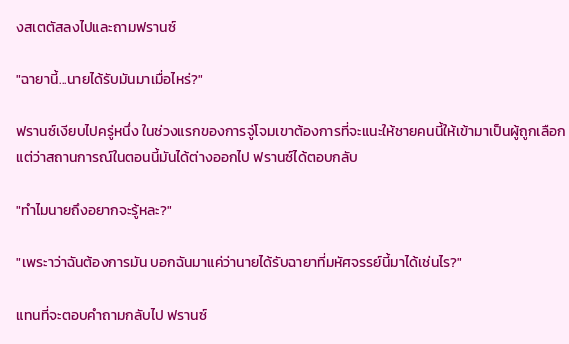งสเตตัสลงไปและถามฟรานซ์

"ฉายานี้...นายได้รับมันมาเมื่อไหร่?"

ฟรานซ์เงียบไปครู่หนึ่ง ในช่วงแรกของการจู่โจมเขาต้องการที่จะแนะให้ชายคนนี้ให้เข้ามาเป็นผู้ถูกเลือก แต่ว่าสถานการณ์ในตอนนี้มันได้ต่างออกไป ฟรานซ์ได้ตอบกลับ

"ทำไมนายถึงอยากจะรู้หละ?"

"เพระาว่าฉันต้องการมัน บอกฉันมาแค่ว่านายได้รับฉายาที่มหัศจรรย์นี้มาได้เช่นไร?"

แทนที่จะตอบคำถามกลับไป ฟรานซ์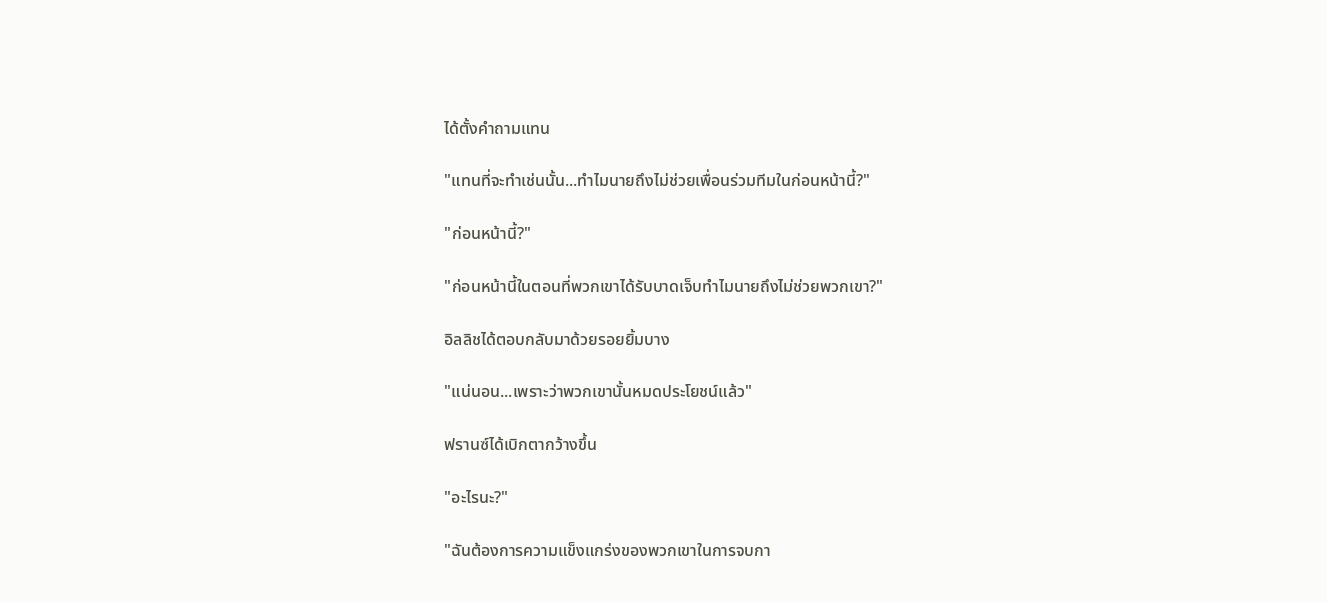ได้ตั้งคำถามแทน

"แทนที่จะทำเช่นนั้น...ทำไมนายถึงไม่ช่วยเพื่อนร่วมทีมในก่อนหน้านี้?"

"ก่อนหน้านี้?"

"ก่อนหน้านี้ในตอนที่พวกเขาได้รับบาดเจ็บทำไมนายถึงไม่ช่วยพวกเขา?"

อิลลิชได้ตอบกลับมาด้วยรอยยิ้มบาง

"แน่นอน...เพราะว่าพวกเขานั้นหมดประโยชน์แล้ว"

ฟรานซ์ได้เบิกตากว้างขึ้น

"อะไรนะ?"

"ฉันต้องการความแข็งแกร่งของพวกเขาในการจบกา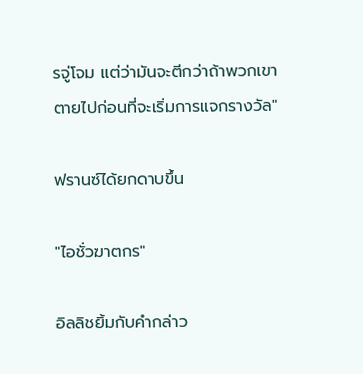รจู่โจม แต่ว่ามันจะตีกว่าถ้าพวกเขาตายไปก่อนที่จะเริ่มการแจกรางวัล"

ฟรานซ์ได้ยกดาบขึ้น

"ไอชั่วฆาตกร"

อิลลิชยิ้มกับคำกล่าว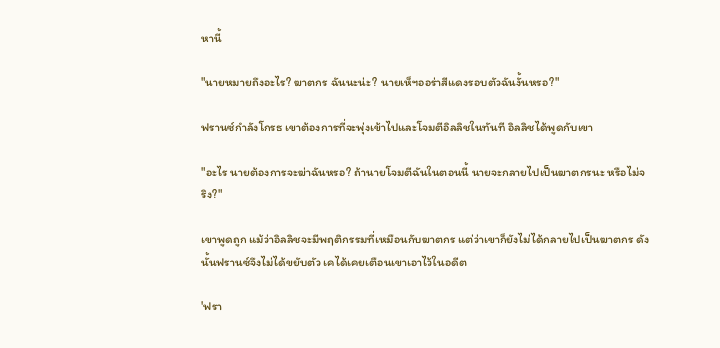หานี้

"นายหมายถึงอะไร? ฆาตกร ฉันนะน่ะ? นายเห็ฯออร่าสีแดงรอบตัวฉันงั้นหรอ?"

ฟรานซ์กำลังโกรธ เขาต้องการที่จะพุ่งเข้าไปและโจมตีอิลลิชในทันที อิลลิชได้พูดกับเขา

"อะไร นายต้องการจะฆ่าฉันหรอ? ถ้านายโจมตีฉันในตอนนี้ นายจะกลายไปเป็นฆาตกรนะ หรือไม่จริง?"

เขาพูดถูก แม้ว่าอิลลิชจะมีพฤติกรรมที่เหมือนกับฆาตกร แต่ว่าเขาก็ยังไม่ได้กลายไปเป็นฆาตกร ดังนั้นฟรานซ์จึงไม่ได้ขยับตัว เคได้เคยเตือนเขาเอาไว้ในอดีต

'ฟรา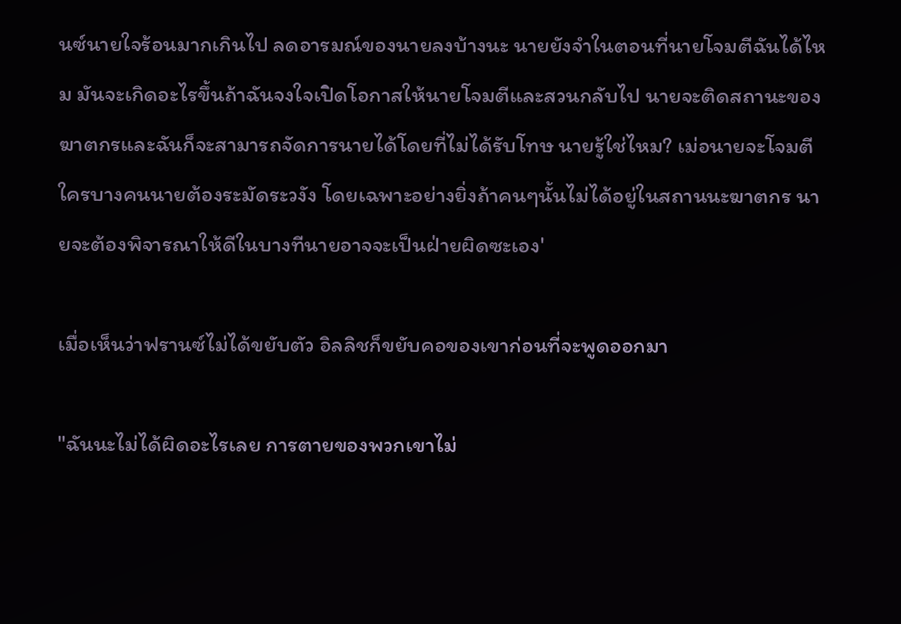นซ์นายใจร้อนมากเกินไป ลดอารมณ์ของนายลงบ้างนะ นายยังจำในตอนที่นายโจมตีฉันได้ไหม มันจะเกิดอะไรขึ้นถ้าฉันจงใจเปิดโอกาสให้นายโจมตีและสวนกลับไป นายจะติดสถานะของฆาตกรและฉันก็จะสามารถจัดการนายได้โดยที่ไม่ได้รับโทษ นายรู้ใช่ไหม? เม่อนายจะโจมตีใครบางคนนายต้องระมัดระวงัง โดยเฉพาะอย่างยิ่งถ้าคนๆนั้นไม่ได้อยู่ในสถานนะฆาตกร นายจะต้องพิจารณาให้ดีในบางทีนายอาจจะเป็นฝ่ายผิดซะเอง'

เมื่อเห็นว่าฟรานซ์ไม่ได้ขยับตัว อิลลิชก็ขยับคอของเขาก่อนที่จะพูดออกมา

"ฉันนะไม่ได้ผิดอะไรเลย การตายของพวกเขาไม่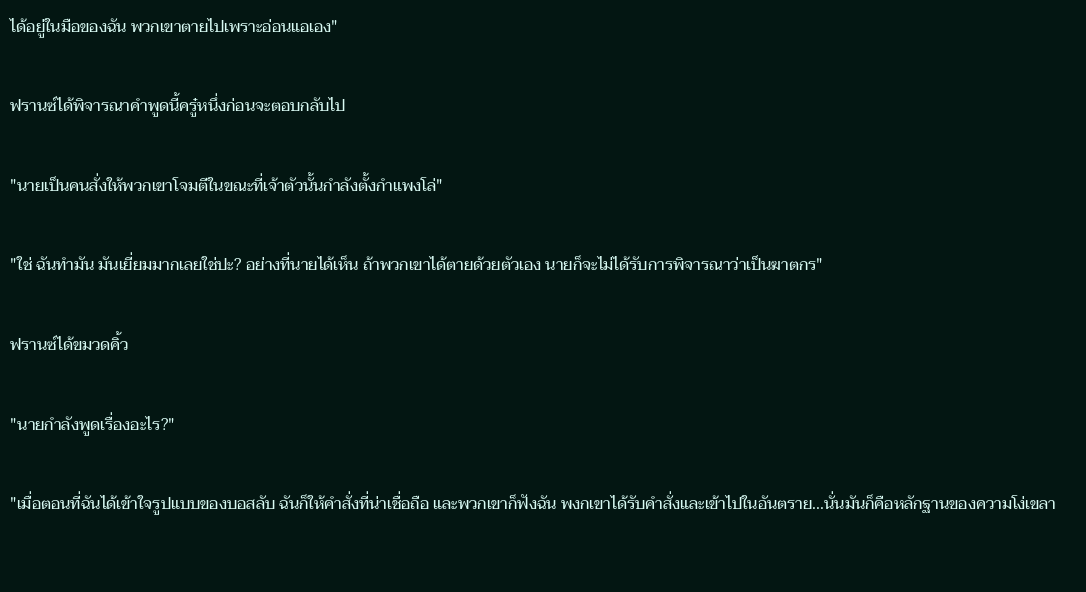ได้อยู่ในมือของฉัน พวกเขาตายไปเพราะอ่อนแอเอง"

ฟรานซ์ได้พิจารณาคำพูดนี้ครู๋หนึ่งก่อนจะตอบกลับไป

"นายเป็นคนสั่งให้พวกเขาโจมตีในขณะที่เจ้าตัวนั้นกำลังตั้งกำแพงโล่"

"ใช่ ฉันทำมัน มันเยี่ยมมากเลยใช่ปะ? อย่างที่นายได้เห็น ถ้าพวกเขาได้ตายด้วยตัวเอง นายก็จะไม่ได้รับการพิจารณาว่าเป็นฆาตกร"

ฟรานซ์ได้ขมวดคิ้ว

"นายกำลังพูดเรื่องอะไร?"

"เมื่อตอนที่ฉันได้เข้าใจรูปแบบของบอสลับ ฉันก็ให้คำสั่งที่น่าเชื่อถือ และพวกเขาก็ฟังฉัน พงกเขาได้รับคำสั่งและเข้าไปในอันตราย...นั่นมันก็คือหลักฐานของความโง่เขลา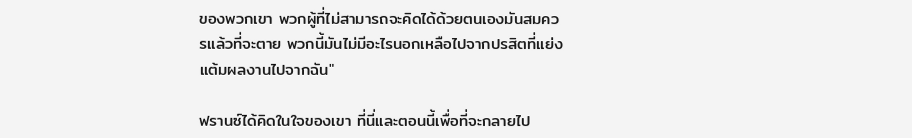ของพวกเขา พวกผู้ที่ไม่สามารถจะคิดได้ด้วยตนเองมันสมควรแล้วที่จะตาย พวกนี้มันไม่มีอะไรนอกเหลือไปจากปรสิตที่แย่งแต้มผลงานไปจากฉัน"

ฟรานซ์ได้คิดในใจของเขา ที่นี่และตอนนี้เพื่อที่จะกลายไป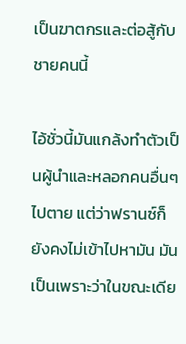เป็นฆาตกรและต่อสู้กับชายคนนี้

ไอ้ชั่วนี้มันแกล้งทำตัวเป็นผู้นำและหลอกคนอื่นๆไปตาย แต่ว่าฟรานซ์ก็ยังคงไม่เข้าไปหามัน มันเป็นเพราะว่าในขณะเดีย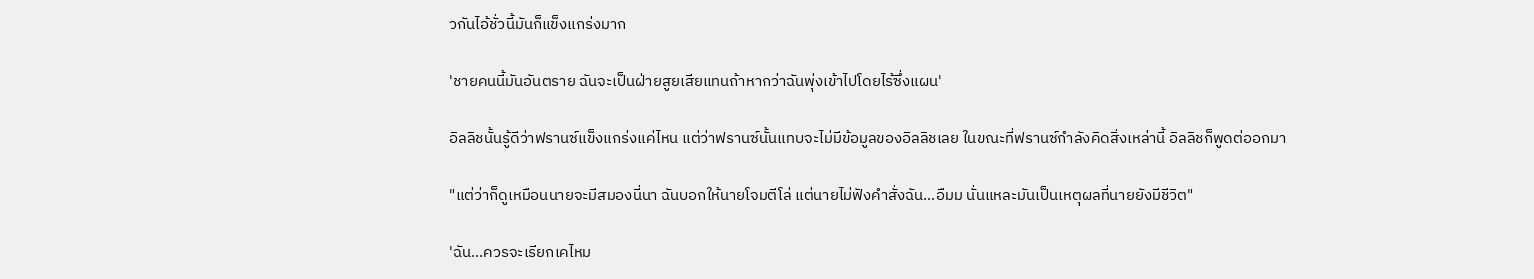วกันไอ้ชั่วนี้มันก็แข็งแกร่งมาก

'ชายคนนี้มันอันตราย ฉันจะเป็นฝ่ายสูยเสียแทนถ้าหากว่าฉันพุ่งเข้าไปโดยไร้ซึ่งแผน'

อิลลิชนั้นรู้ดีว่าฟรานซ์แข็งแกร่งแค่ไหน แต่ว่าฟรานซ์นั้นแทบจะไม่มีข้อมูลของอิลลิชเลย ในขณะที่ฟรานซ์กำลังคิดสิ่งเหล่านี้ อิลลิชก็พูดต่ออกมา

"แต่ว่าก็ดูเหมือนนายจะมีสมองนี่นา ฉันบอกให้นายโจมตีโล่ แต่นายไม่ฟังคำสั่งฉัน...อืมม นั่นแหละมันเป็นเหตุผลที่นายยังมีชีวิต"

'ฉัน...ควรจะเรียกเคไหม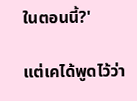ในตอนนี้?'

แต่เคได้พูดไว้ว่า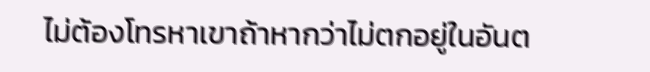ไม่ต้องโทรหาเขาถ้าหากว่าไม่ตกอยู่ในอันต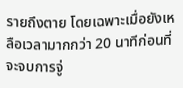รายถึงตาย โดยเฉพาะเมื่อยังเหลือเวลามากกว่า 20 นาทีก่อนที่จะจบการจู่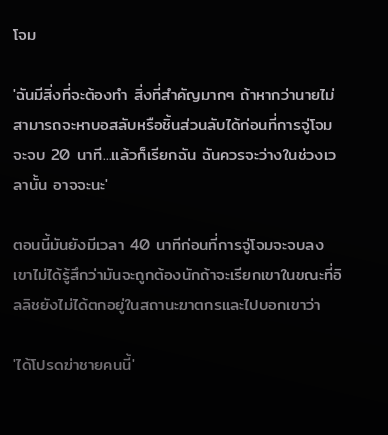โจม

'ฉันมีสิ่งที่จะต้องทำ สิ่งที่สำคัญมากๆ ถ้าหากว่านายไม่สามารถจะหาบอสลับหรือชิ้นส่วนลับได้ก่อนที่การจู่โจมจะจบ 20 นาที...แล้วก็เรียกฉัน ฉันควรจะว่างในช่วงเวลานั้น อาจจะนะ'

ตอนนี้มันยังมีเวลา 40 นาทีก่อนที่การจู่โจมจะจบลง เขาไม่ได้รู้สึกว่ามันจะถูกต้องนักถ้าจะเรียกเขาในขณะที่อิลลิชยังไม่ได้ตกอยู่ในสถานะฆาตกรและไปบอกเขาว่า

'ได้โปรดฆ่าชายคนนี้'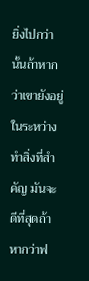ยิ่งไปกว่านั้นถ้าหากว่าเขายังอยู่ในระหว่างทำสิ่งที่สำคัญ มันจะดีที่สุดถ้าหากว่าฟ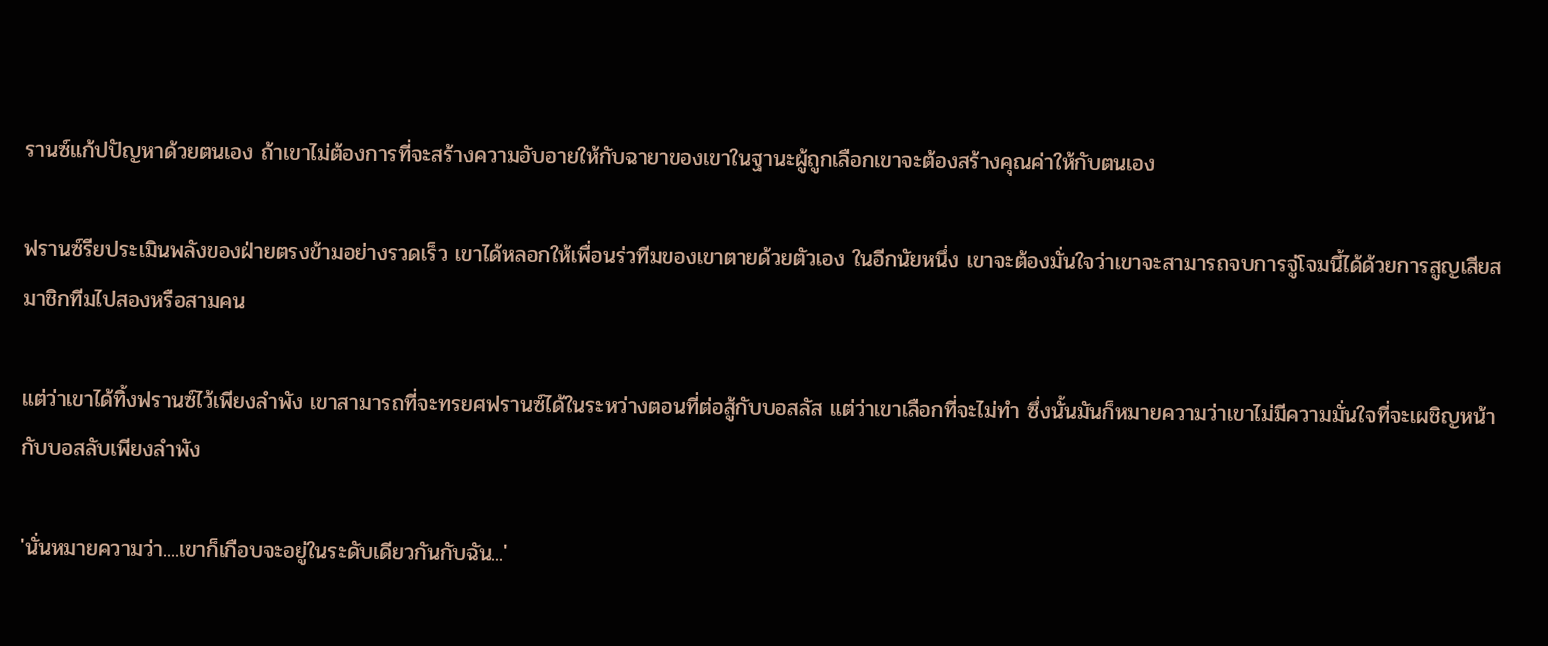รานซ์แก้ปปัญหาด้วยตนเอง ถ้าเขาไม่ต้องการที่จะสร้างความอับอายให้กับฉายาของเขาในฐานะผู้ถูกเลือกเขาจะต้องสร้างคุณค่าให้กับตนเอง

ฟรานซ์รียประเมินพลังของฝ่ายตรงข้ามอย่างรวดเร็ว เขาได้หลอกให้เพื่อนร่วทีมของเขาตายด้วยตัวเอง ในอีกนัยหนึ่ง เขาจะต้องมั่นใจว่าเขาจะสามารถจบการจู่โจมนี้ได้ด้วยการสูญเสียสมาชิกทีมไปสองหรือสามคน

แต่ว่าเขาได้ทิ้งฟรานซ์ไว้เพียงลำพัง เขาสามารถที่จะทรยศฟรานซ์ได้ในระหว่างตอนที่ต่อสู้กับบอสลัส แต่ว่าเขาเลือกที่จะไม่ทำ ซึ่งนั้นมันก็หมายความว่าเขาไม่มีความมั่นใจที่จะเผชิญหน้ากับบอสลับเพียงลำพัง

'นั่นหมายความว่า....เขาก็เกือบจะอยู่ในระดับเดียวกันกับฉัน...'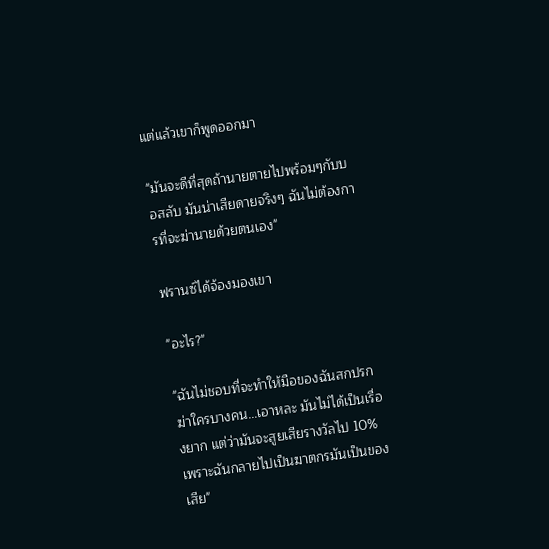แต่แล้วเขาก็พูดออกมา

"มันจะดีที่สุดถ้านายตายไปพร้อมๆกับบอสลับ มันน่าเสียดายจริงๆ ฉันไม่ต้องการที่จะฆ่านายด้วยตนเอง"

ฟรานซ์ได้จ้องมองเขา

"อะไร?"

"ฉันไม่ชอบที่จะทำให้มือของฉันสกปรก ฆ่าใครบางคน...เอาหละ มันไม่ได้เป็นเรื่องยาก แต่ว่ามันจะสูยเสียรางวัลไป 10% เพราะฉันกลายไปเป็นฆาตกรมันเป็นของเสีย"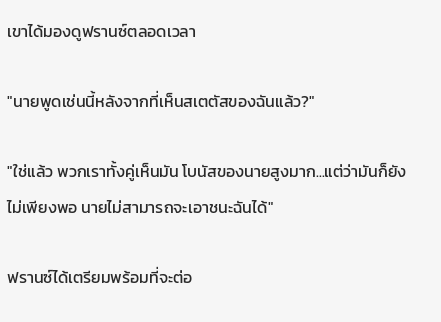เขาได้มองดูฟรานซ์ตลอดเวลา

"นายพูดเช่นนี้หลังจากที่เห็นสเตตัสของฉันแล้ว?"

"ใช่แล้ว พวกเราทั้งคู่เห็นมัน โบนัสของนายสูงมาก...แต่ว่ามันก็ยังไม่เพียงพอ นายไม่สามารถจะเอาชนะฉันได้"

ฟรานซ์ได้เตรียมพร้อมที่จะต่อ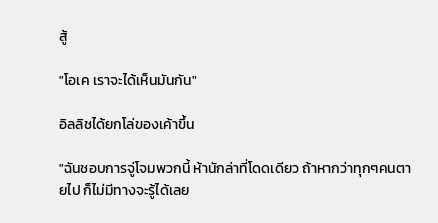สู้

"โอเค เราจะได้เห็นมันกัน"

อิลลิชได้ยกโล่ของเค้าขึ้น

"ฉันชอบการจู่โจมพวกนี้ ห้านักล่าที่โดดเดียว ถ้าหากว่าทุกๆคนตายไป ก็ไม่มีทางจะรู้ได้เลย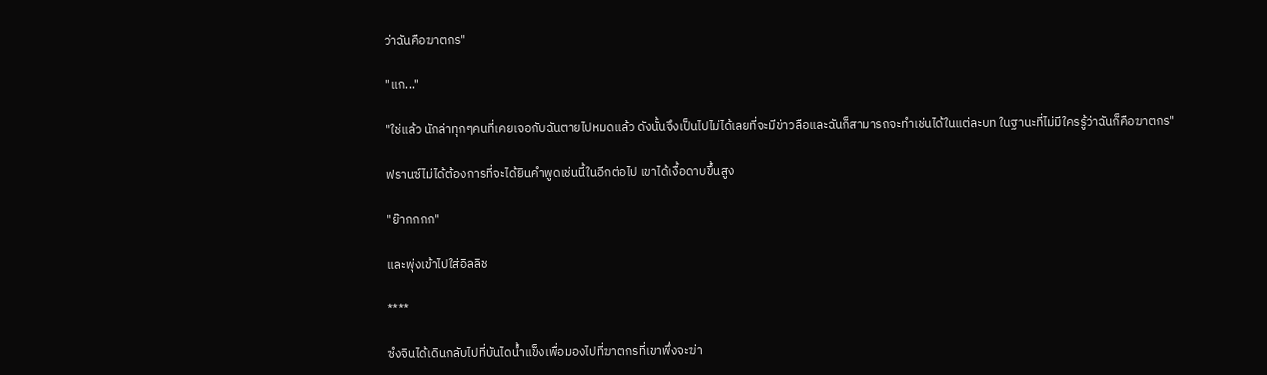ว่าฉันคือฆาตกร"

"แก..."

"ใช่แล้ว นักล่าทุกๆคนที่เคยเจอกับฉันตายไปหมดแล้ว ดังนั้นจึงเป็นไปไม่ได้เลยที่จะมีข่าวลือและฉันก็สามารถจะทำเช่นได้ในแต่ละบท ในฐานะที่ไม่มีใครรู้ว่าฉันก็คือฆาตกร"

ฟรานซ์ไม่ได้ต้องการที่จะได้ยินคำพูดเช่นนี้ในอีกต่อไป เขาได้เงื้อดาบขึ้นสูง

"ย๊ากกกก"

และพุ่งเข้าไปใส่อิลลิช

****

ซํงจินได้เดินกลับไปที่บันไดน้ำแข็งเพื่อมองไปที่ฆาตกรที่เขาพึ่งจะฆ่า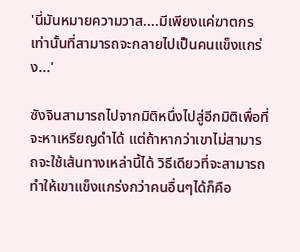'นี่มันหมายความวาส....มีเพียงแค่ฆาตกรเท่านั้นที่สามารถจะกลายไปเป็นคนแข็งแกร่ง...'

ซังจินสามารถไปจากมิติหนึ่งไปสู่อีกมิติเพื่อที่จะหาเหรียญดำได้ แต่ถ้าหากว่าเขาไม่สามารถจะใช้เส้นทางเหล่านี้ได้ วิธีเดียวที่จะสามารถทำให้เขาแข็งแกร่งกว่าคนอื่นๆได้ก็คือ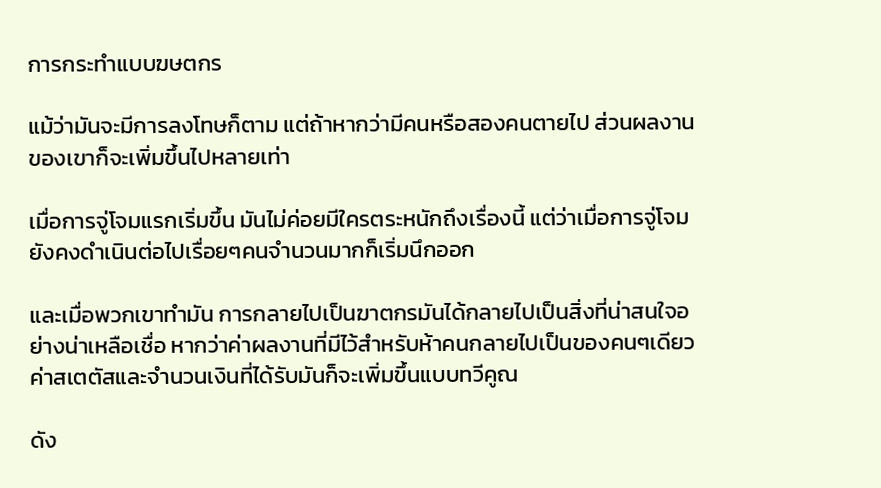การกระทำแบบฆษตกร

แม้ว่ามันจะมีการลงโทษก็ตาม แต่ถ้าหากว่ามีคนหรือสองคนตายไป ส่วนผลงานของเขาก็จะเพิ่มขึ้นไปหลายเท่า

เมื่อการจู่โจมแรกเริ่มขึ้น มันไม่ค่อยมีใครตระหนักถึงเรื่องนี้ แต่ว่าเมื่อการจู่โจมยังคงดำเนินต่อไปเรื่อยๆคนจำนวนมากก็เริ่มนึกออก

และเมื่อพวกเขาทำมัน การกลายไปเป็นฆาตกรมันได้กลายไปเป็นสิ่งที่น่าสนใจอย่างน่าเหลือเชื่อ หากว่าค่าผลงานที่มีไว้สำหรับห้าคนกลายไปเป็นของคนๆเดียวค่าสเตตัสและจำนวนเงินที่ได้รับมันก็จะเพิ่มขึ้นแบบทวีคูณ

ดัง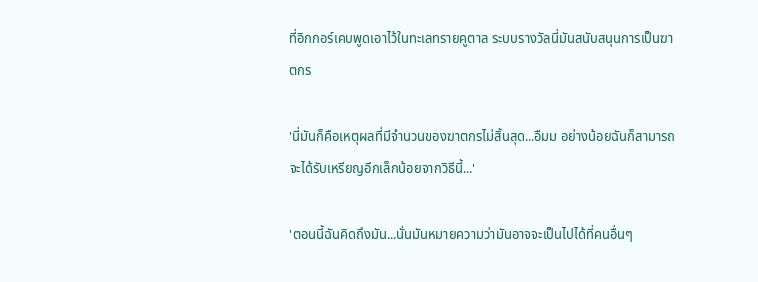ที่อิกกอร์เคบพูดเอาไว้ในทะเลทรายคูตาล ระบบรางวัลนี่มันสนับสนุนการเป็นฆาตกร

'นี่มันก็คือเหตุผลที่มีจำนวนของฆาตกรไม่สิ้นสุด...อืมม อย่างน้อยฉันก็สามารถจะได้รับเหรียญอีกเล็กน้อยจากวิธีนี้...'

'ตอนนี้ฉันคิดถึงมัน...นั่นมันหมายความว่ามันอาจจะเป็นไปได้ที่คนอื่นๆ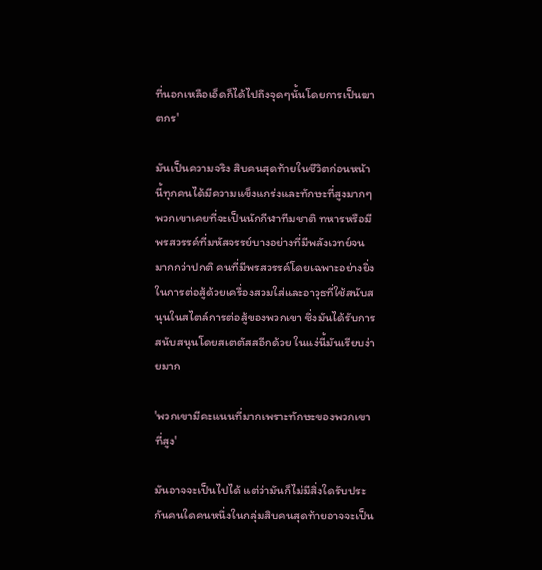ที่นอกเหลือเอ็ดก็ได้ไปถึงจุดๆนั้นโดยการเป็นฆาตกร'

มันเป็นความจริง สิบคนสุดท้ายในชีวิตก่อนหน้านี้ทุกคนได้มีความแข็งแกร่งและทักษะที่สูงมากๆ พวกเขาเคยที่จะเป็นนักกีฬาทีมชาติ ทหารหรือมีพรสวรรค์ที่มหัสจรรย์บางอย่างที่มีพลังเวทย์จนมากกว่าปกติ คนที่มีพรสวรรค์โดยเฉพาะอย่างยิ่งในการต่อสู้ด้วยเครื่องสวมใส่และอาวุธที่ใช้สนับสนุนในสไตล์การต่อสู้ของพวกเขา ซึ่งมันได้รับการสนับสนุนโดยสเตตัสสอีกด้วย ในแง่นี้มันเรียบง่ายมาก

'พวกเขามีคะแนนที่มากเพราะทักษะของพวกเขาที่สูง'

มันอาจจะเป็นไปได้ แต่ว่ามันก็ไม่มีสิ่งใดรับประกันคนใดคนหนึ่งในกลุ่มสิบคนสุดท้ายอาจจะเป็น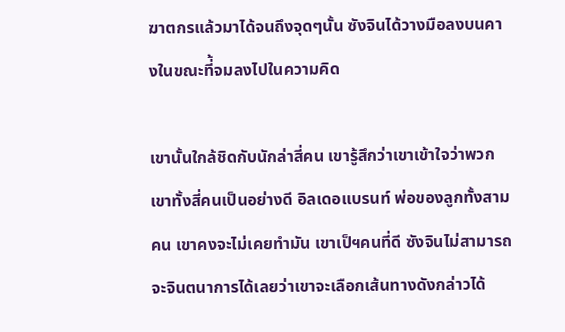ฆาตกรแล้วมาได้จนถึงจุดๆนั้น ซังจินได้วางมือลงบนคางในขณะที่้จมลงไปในความคิด

เขานั้นใกล้ชิดกับนักล่าสี่คน เขารู้สึกว่าเขาเข้าใจว่าพวกเขาทั้งสี่คนเป็นอย่างดี อิลเดอแบรนท์ พ่อของลูกทั้งสามคน เขาคงจะไม่เคยทำมัน เขาเป็ฯคนที่ดี ซังจินไม่สามารถจะจินตนาการได้เลยว่าเขาจะเลือกเส้นทางดังกล่าวได้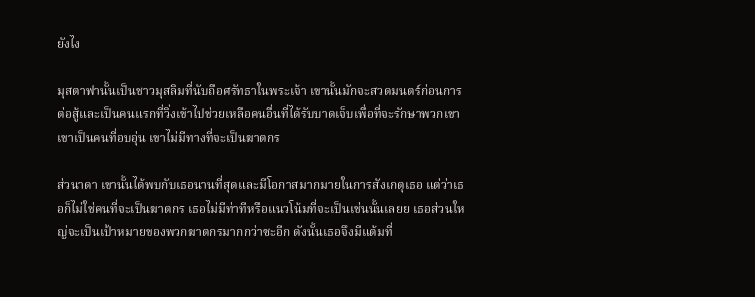ยังไง

มุสตาฟานั้นเป็นชาวมุสลิมที่นับถือศรัทธาในพระเจ้า เขานั้นมักจะสวดมนตร์ก่อนการต่อสู้และเป็นคนแรกที่วิ่งเข้าไปช่วยเหลือคนอื่นที่ได้รับบาดเจ็บเพื่อที่จะรักษาพวกเขา เขาเป็นคนที่อบอุ่น เขาไม่มีทางที่จะเป็นฆาตกร

ส่วนาดา เขานั้นได้พบกับเธอนานที่สุดและมีโอกาสมากมายในการสังเกตุเธอ แต่ว่าเธอก็ไม่ใช่คนที่จะเป็นฆาตกร เธอไม่มีท่าทีหรือแนวโน้มที่จะเป็นเช่นนั้นเลยย เธอส่วนใหญ่จะเป็นเป้าหมายของพวกฆาตกรมากกว่าซะอีก ดังนั้นเธอจึงมีแต้มที่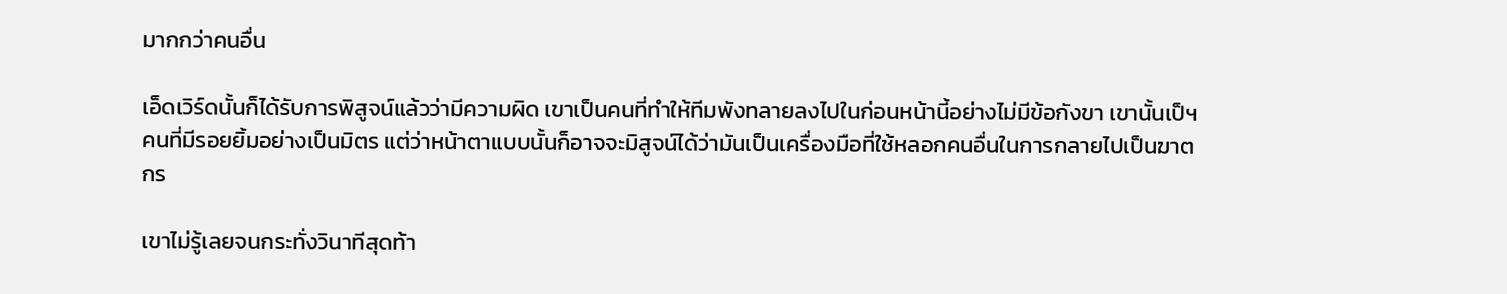มากกว่าคนอื่น

เอ็ดเวิร์ดนั้นก็ได้รับการพิสูจน์แล้วว่ามีความผิด เขาเป็นคนที่ทำให้ทีมพังทลายลงไปในก่อนหน้านี้อย่างไม่มีข้อกังขา เขานั้นเป็ฯคนที่มีรอยยิ้มอย่างเป็นมิตร แต่ว่าหน้าตาแบบนั้นก็อาจจะมิสูจน์ได้ว่ามันเป็นเครื่องมือที่ใช้หลอกคนอื่นในการกลายไปเป็นฆาตกร

เขาไม่รู้เลยจนกระทั่งวินาทีสุดท้า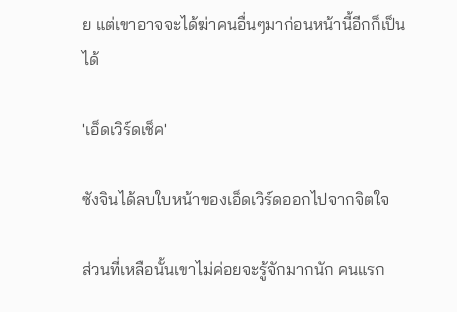ย แต่เขาอาจจะได้ฆ่าคนอื่นๆมาก่อนหน้านี้อีกก็เป็นได้

'เอ็ดเวิร์ดเช็ค'

ซังจินได้ลบใบหน้าของเอ็ดเวิร์ดออกไปจากจิตใจ

ส่วนที่เหลือนั้นเขาไม่ค่อยจะรู้จักมากนัก คนแรก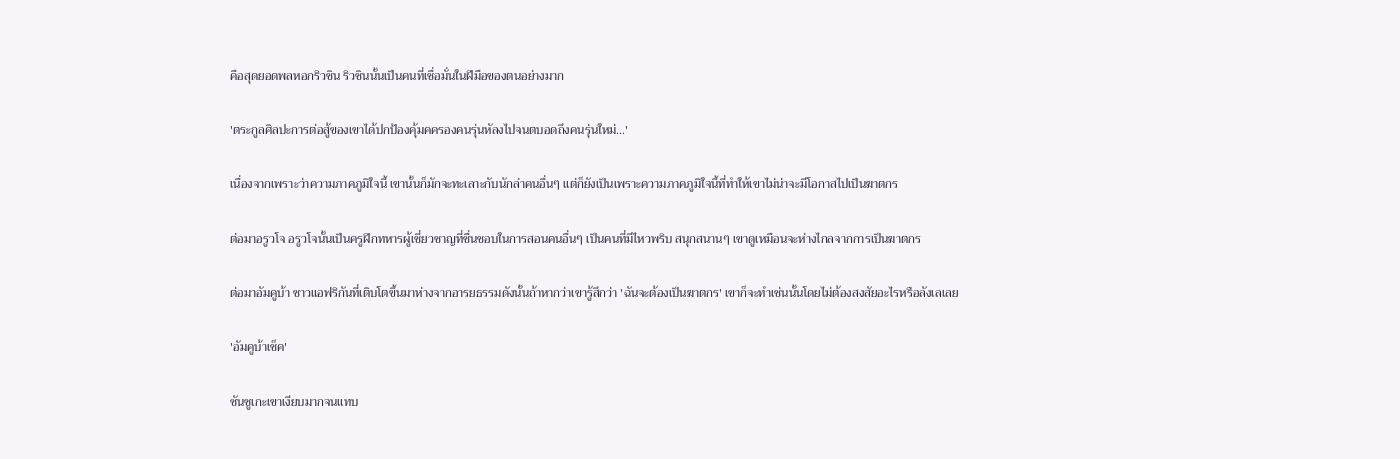คือสุดยอดพลหอกริวชิน ริวชินนั้นเป็นคนที่เชื่อมั่นในฝีมือของตนอย่างมาก

'ตระกูลศิลปะการต่อสู้ของเขาได้ปกป้องคุ้มคครองคนรุ่นหัลงไปจนตบอดถึงคนรุ่นใหม่...'

เนื่องจากเพราะว่าความภาคภูมิใจนี้ เขานั้นก็มักจะทะเลาะกับนักล่าคนอื่นๆ แต่ก็ยังเป็นเพราะความภาคภูมิใจนี้ที่ทำให้เขาไม่น่าจะมีโอกาสไปเป็นฆาตกร

ต่อมาอรูวโจ อรูวโจนั้นเป็นครูฝึกทหารผู้เชี่ยวชาญที่ชื่นชอบในการสอนคนอื่นๆ เป็นคนที่มีไหวพริบ สนุกสนานๆ เขาดูเหมือนจะห่างไกลจากการเป็นฆาตกร

ต่อมาอัมคูบ้า ชาวแอฟริกันที่เติบโตขึ้นมาห่างจากอารยธรรมดังนั้นถ้าหากว่าเขารู้สึกว่า 'ฉันจะต้องเป็นฆาตกร' เขาก็จะทำเช่นนั้นโดยไม่ต้องสงสัยอะไรหรือลังเลเลย

'อัมคูบ้าเช็ค'

ซันซูเกะเขาเงียบมากจนแทบ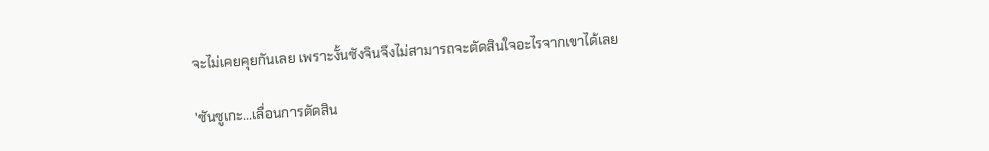จะไม่เคยคุยกันเลย เพราะงั้นซังจินจึงไม่สามารถจะตัดสินใจอะไรจากเขาได้เลย

'ซันซูเกะ...เลื่อนการตัดสิน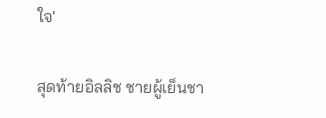ใจ'

สุดท้ายอิลลิช ชายผู้เย็นชา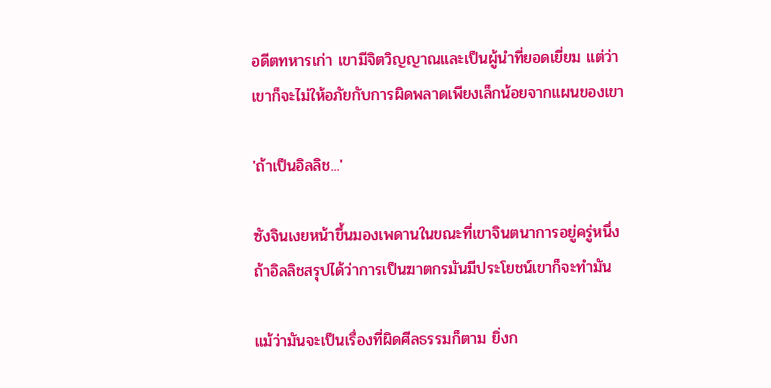อดีตทหารเก่า เขามีจิตวิญญาณและเป็นผู้นำที่ยอดเยี่ยม แต่ว่าเขาก็จะไม่ให้อภัยกับการผิดพลาดเพียงเล็กน้อยจากแผนของเขา

'ถ้าเป็นอิลลิช...'

ซังจินเงยหน้าขึ้นมองเพดานในขณะที่เขาจินตนาการอยู่ครู่หนึ่ง ถ้าอิลลิชสรุปได้ว่าการเป็นฆาตกรมันมีประโยชน์เขาก็จะทำมัน

แม้ว่ามันจะเป็นเรื่องที่ผิดศีลธรรมก็ตาม ยิ่งก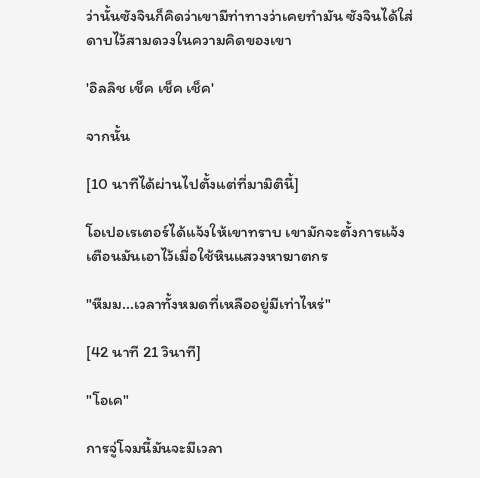ว่านั้นซังจินก็คิดว่าเขามีท่าทางว่าเคยทำมัน ซังจินได้ใส่ดาบไว้สามดวงในความคิดของเขา

'อิลลิช เช็ค เช็ค เช็ค'

จากนั้น

[10 นาทีได้ผ่านไปตั้งแต่ที่มามิตินี้]

โอเปอเรเตอร์ได้แจ้งให้เขาทราบ เขามักจะตั้งการแจ้งเตือนมันเอาไว้เมื่อใช้หินแสวงหาฆาตกร

"หืมม...เวลาทั้งหมดที่เหลืออยู่มีเท่าไหร่"

[42 นาที 21 วินาที]

"โอเค"

การจู่โจมนี้มันจะมีเวลา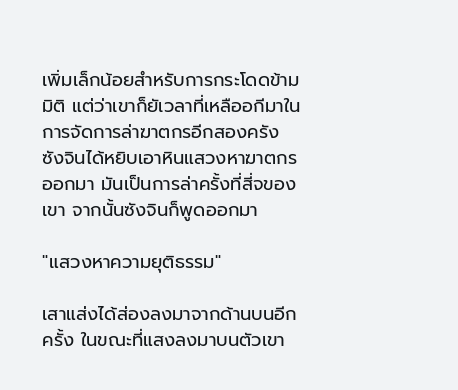เพิ่มเล็กน้อยสำหรับการกระโดดข้ามมิติ แต่ว่าเขาก็ยัเวลาที่เหลืออกีมาในการจัดการล่าฆาตกรอีกสองครัง ซังจินได้หยิบเอาหินแสวงหาฆาตกรออกมา มันเป็นการล่าครั้งที่สี่จของเขา จากนั้นซังจินก็พูดออกมา

"แสวงหาความยุติธรรม"

เสาแส่งได้ส่องลงมาจากด้านบนอีกครั้ง ในขณะที่แสงลงมาบนตัวเขา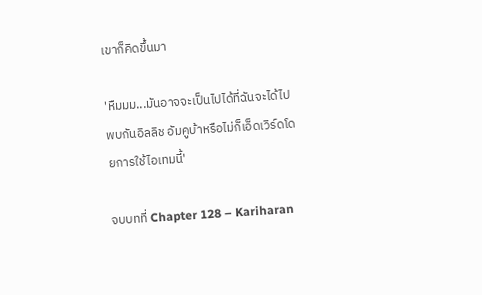เขาก็คิดขึ้นมา

'หืมมม...มันอาจจะเป็นไปได้ที่ฉันจะได้ไปพบกันอิลลิช อัมคูบ้าหรือไม่ก็เอ็ดเวิร์ดโดยการใช้ไอเทมนี้'

จบบทที่ Chapter 128 – Kariharan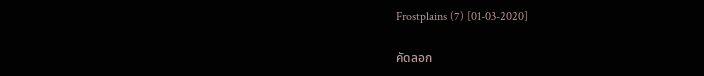Frostplains (7) [01-03-2020]

คัดลอก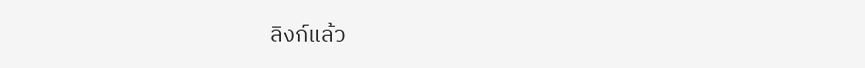ลิงก์แล้ว